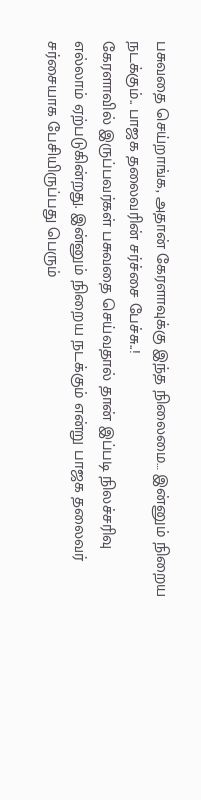பசுவதை செய்றாங்க, அதான் கேரளாவுக்கு இந்த நிலைமை… இன்னும் நிறைய நடக்கும்.. பாஜக தலைவரின் சர்ச்சை பேச்சு..!
கேரளாவில் இருப்பவர்கள் பசுவதை செய்வதால் தான் இப்படி நிலச்சரிவு எல்லாம் ஏற்படுகின்றது. இன்னும் நிறைய நடக்கும் என்று பாஜக தலைவர் சர்சையாக பேசியிருப்பது பெரும்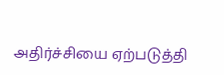அதிர்ச்சியை ஏற்படுத்தி